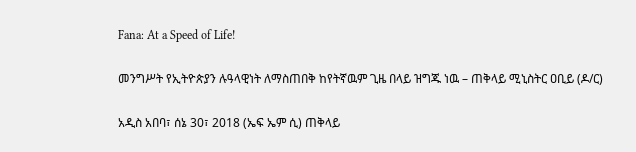Fana: At a Speed of Life!

መንግሥት የኢትዮጵያን ሉዓላዊነት ለማስጠበቅ ከየትኛዉም ጊዜ በላይ ዝግጁ ነዉ – ጠቅላይ ሚኒስትር ዐቢይ (ዶ/ር)

አዲስ አበባ፣ ሰኔ 30፣ 2018 (ኤፍ ኤም ሲ) ጠቅላይ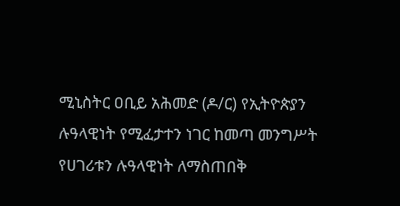ሚኒስትር ዐቢይ አሕመድ (ዶ/ር) የኢትዮጵያን ሉዓላዊነት የሚፈታተን ነገር ከመጣ መንግሥት የሀገሪቱን ሉዓላዊነት ለማስጠበቅ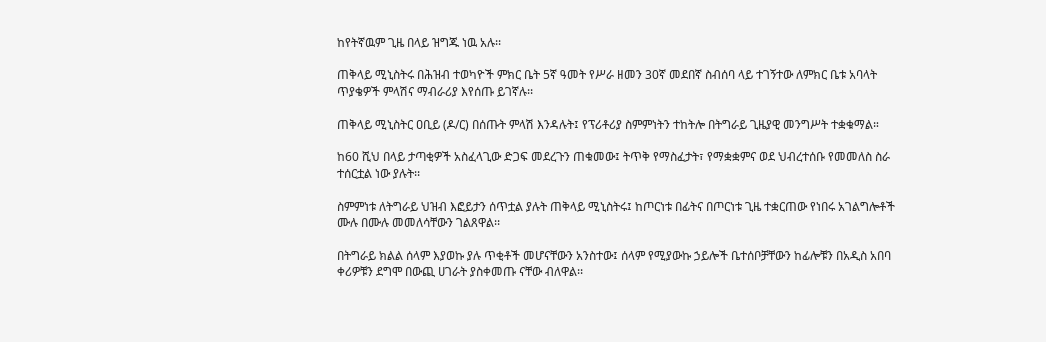ከየትኛዉም ጊዜ በላይ ዝግጁ ነዉ አሉ፡፡

ጠቅላይ ሚኒስትሩ በሕዝብ ተወካዮች ምክር ቤት 5ኛ ዓመት የሥራ ዘመን 30ኛ መደበኛ ስብሰባ ላይ ተገኝተው ለምክር ቤቱ አባላት ጥያቄዎች ምላሽና ማብራሪያ እየሰጡ ይገኛሉ፡፡

ጠቅላይ ሚኒስትር ዐቢይ (ዶ/ር) በሰጡት ምላሽ እንዳሉት፤ የፕሪቶሪያ ስምምነትን ተከትሎ በትግራይ ጊዜያዊ መንግሥት ተቋቁማል።

ከ60 ሺህ በላይ ታጣቂዎች አስፈላጊው ድጋፍ መደረጉን ጠቁመው፤ ትጥቅ የማስፈታት፣ የማቋቋምና ወደ ህብረተሰቡ የመመለስ ስራ ተሰርቷል ነው ያሉት፡፡

ስምምነቱ ለትግራይ ህዝብ እፎይታን ሰጥቷል ያሉት ጠቅላይ ሚኒስትሩ፤ ከጦርነቱ በፊትና በጦርነቱ ጊዜ ተቋርጠው የነበሩ አገልግሎቶች ሙሉ በሙሉ መመለሳቸውን ገልጸዋል፡፡

በትግራይ ክልል ሰላም እያወኩ ያሉ ጥቂቶች መሆናቸውን አንስተው፤ ሰላም የሚያውኩ ኃይሎች ቤተሰቦቻቸውን ከፊሎቹን በአዲስ አበባ ቀሪዎቹን ደግሞ በውጪ ሀገራት ያስቀመጡ ናቸው ብለዋል፡፡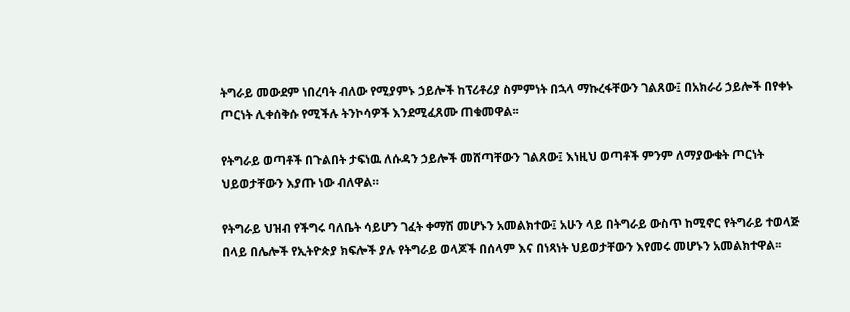ትግራይ መውደም ነበረባት ብለው የሚያምኑ ኃይሎች ከፕሪቶሪያ ስምምነት በኋላ ማኩረፋቸውን ገልጸው፤ በአክራሪ ኃይሎች በየቀኑ ጦርነት ሊቀሰቅሱ የሚችሉ ትንኮሳዎች እንደሚፈጸሙ ጠቁመዋል፡፡

የትግራይ ወጣቶች በጉልበት ታፍነዉ ለሱዳን ኃይሎች መሸጣቸውን ገልጸው፤ እነዚህ ወጣቶች ምንም ለማያውቁት ጦርነት ህይወታቸውን እያጡ ነው ብለዋል።

የትግራይ ህዝብ የችግሩ ባለቤት ሳይሆን ገፈት ቀማሽ መሆኑን አመልክተው፤ አሁን ላይ በትግራይ ውስጥ ከሚኖር የትግራይ ተወላጅ በላይ በሌሎች የኢትዮጵያ ክፍሎች ያሉ የትግራይ ወላጆች በሰላም እና በነጻነት ህይወታቸውን እየመሩ መሆኑን አመልክተዋል፡፡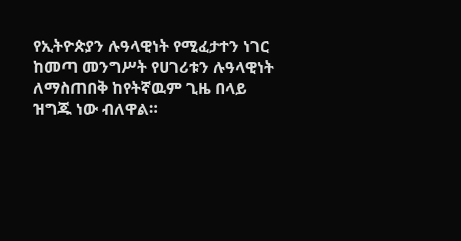የኢትዮጵያን ሉዓላዊነት የሚፈታተን ነገር ከመጣ መንግሥት የሀገሪቱን ሉዓላዊነት ለማስጠበቅ ከየትኛዉም ጊዜ በላይ ዝግጁ ነው ብለዋል።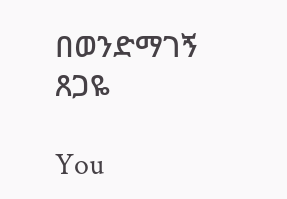በወንድማገኝ ጸጋዬ

You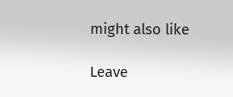might also like

Leave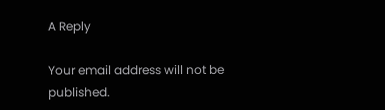A Reply

Your email address will not be published.